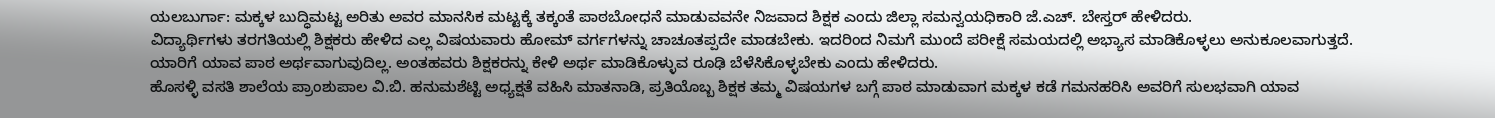ಯಲಬುರ್ಗಾ: ಮಕ್ಕಳ ಬುದ್ಧಿಮಟ್ಟ ಅರಿತು ಅವರ ಮಾನಸಿಕ ಮಟ್ಟಕ್ಕೆ ತಕ್ಕಂತೆ ಪಾಠಬೋಧನೆ ಮಾಡುವವನೇ ನಿಜವಾದ ಶಿಕ್ಷಕ ಎಂದು ಜಿಲ್ಲಾ ಸಮನ್ವಯಧಿಕಾರಿ ಜೆ.ಎಚ್. ಬೇಸ್ತರ್ ಹೇಳಿದರು.
ವಿದ್ಯಾರ್ಥಿಗಳು ತರಗತಿಯಲ್ಲಿ ಶಿಕ್ಷಕರು ಹೇಳಿದ ಎಲ್ಲ ವಿಷಯವಾರು ಹೋಮ್ ವರ್ಗಗಳನ್ನು ಚಾಚೂತಪ್ಪದೇ ಮಾಡಬೇಕು. ಇದರಿಂದ ನಿಮಗೆ ಮುಂದೆ ಪರೀಕ್ಷೆ ಸಮಯದಲ್ಲಿ ಅಭ್ಯಾಸ ಮಾಡಿಕೊಳ್ಳಲು ಅನುಕೂಲವಾಗುತ್ತದೆ. ಯಾರಿಗೆ ಯಾವ ಪಾಠ ಅರ್ಥವಾಗುವುದಿಲ್ಲ. ಅಂತಹವರು ಶಿಕ್ಷಕರನ್ನು ಕೇಳಿ ಅರ್ಥ ಮಾಡಿಕೊಳ್ಳುವ ರೂಢಿ ಬೆಳೆಸಿಕೊಳ್ಳಬೇಕು ಎಂದು ಹೇಳಿದರು.
ಹೊಸಳ್ಳಿ ವಸತಿ ಶಾಲೆಯ ಪ್ರಾಂಶುಪಾಲ ವಿ.ಬಿ. ಹನುಮಶೆಟ್ಟಿ ಅಧ್ಯಕ್ಷತೆ ವಹಿಸಿ ಮಾತನಾಡಿ, ಪ್ರತಿಯೊಬ್ಬ ಶಿಕ್ಷಕ ತಮ್ಮ ವಿಷಯಗಳ ಬಗ್ಗೆ ಪಾಠ ಮಾಡುವಾಗ ಮಕ್ಕಳ ಕಡೆ ಗಮನಹರಿಸಿ ಅವರಿಗೆ ಸುಲಭವಾಗಿ ಯಾವ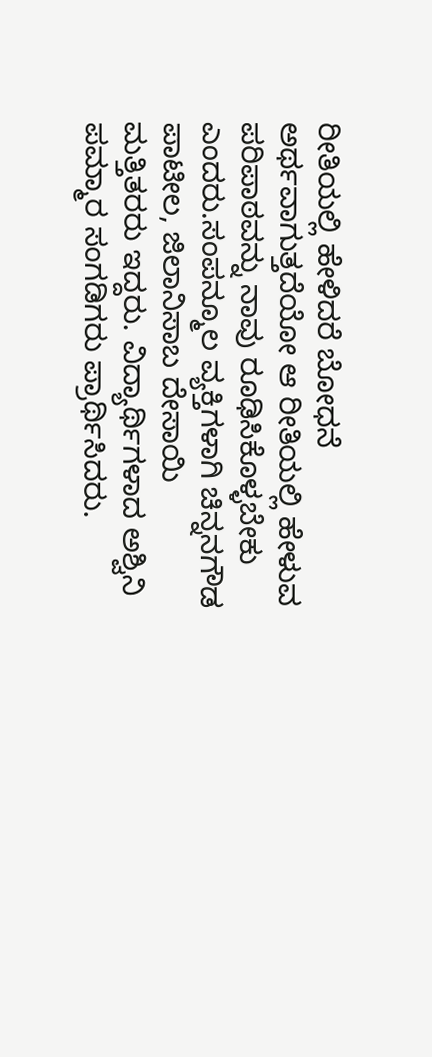ರೀತಿಯಲ್ಲಿ ಹೇಳಿದರೆ ಬೋಧನೆ ಅರ್ಥವಾಗುತ್ತದೆಯೋ ಆ ರೀತಿಯಲ್ಲಿ ಹೇಳುವ ಪರಿಪಾಠವನ್ನು ನಾವು ರೂಢಿಸಿಕೊಳ್ಳಬೇಕು ಎಂದರು.ಸಂಪನ್ಮೂಲ ವ್ಯಕ್ತಿಗಳಾಗಿ ಚಿನ್ನನಗೌಡ ಪಾಟೀಲ, ಜಿಲಾನಿಸಾಬ ದೇಸಾಯಿ ಮತ್ತಿತರರು ಇದ್ದರು. ವಿದ್ಯಾರ್ಥಿಗಳಾದ ಅಶ್ವಿನಿ ಪಮ್ಮಾರ ಸಂಗಡಿಗರು ಪ್ರಾರ್ಥಿಸಿದರು.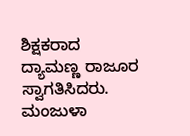ಶಿಕ್ಷಕರಾದ ದ್ಯಾಮಣ್ಣ ರಾಜೂರ ಸ್ವಾಗತಿಸಿದರು. ಮಂಜುಳಾ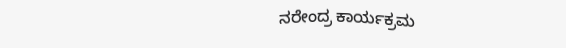ನರೇಂದ್ರ ಕಾರ್ಯಕ್ರಮ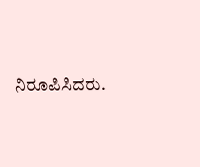ನಿರೂಪಿಸಿದರು.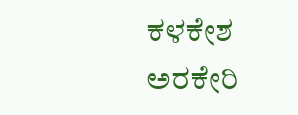ಕಳಕೇಶ ಅರಕೇರಿ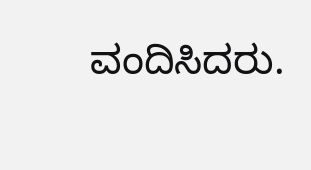ವಂದಿಸಿದರು.